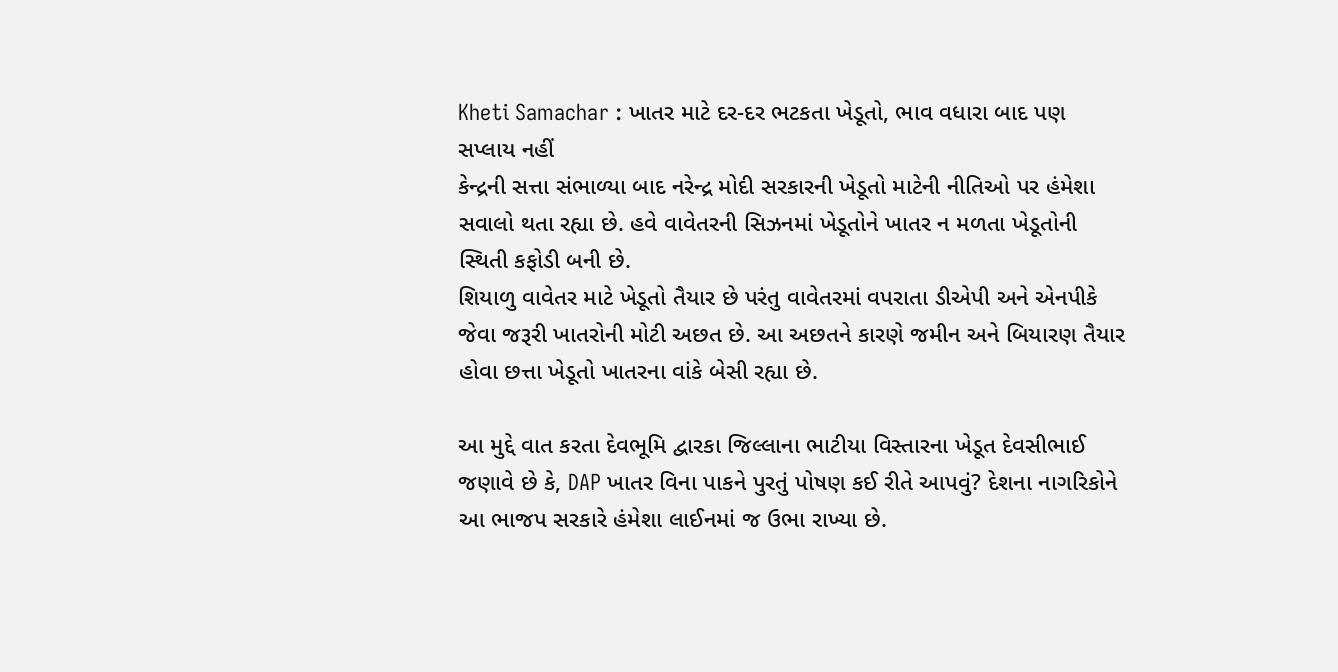Kheti Samachar : ખાતર માટે દર-દર ભટકતા ખેડૂતો, ભાવ વધારા બાદ પણ સપ્લાય નહીં
કેન્દ્રની સત્તા સંભાળ્યા બાદ નરેન્દ્ર મોદી સરકારની ખેડૂતો માટેની નીતિઓ પર હંમેશા સવાલો થતા રહ્યા છે. હવે વાવેતરની સિઝનમાં ખેડૂતોને ખાતર ન મળતા ખેડૂતોની સ્થિતી કફોડી બની છે.
શિયાળુ વાવેતર માટે ખેડૂતો તૈયાર છે પરંતુ વાવેતરમાં વપરાતા ડીએપી અને એનપીકે જેવા જરૂરી ખાતરોની મોટી અછત છે. આ અછતને કારણે જમીન અને બિયારણ તૈયાર હોવા છત્તા ખેડૂતો ખાતરના વાંકે બેસી રહ્યા છે.

આ મુદ્દે વાત કરતા દેવભૂમિ દ્વારકા જિલ્લાના ભાટીયા વિસ્તારના ખેડૂત દેવસીભાઈ જણાવે છે કે, DAP ખાતર વિના પાકને પુરતું પોષણ કઈ રીતે આપવું? દેશના નાગરિકોને આ ભાજપ સરકારે હંમેશા લાઈનમાં જ ઉભા રાખ્યા છે.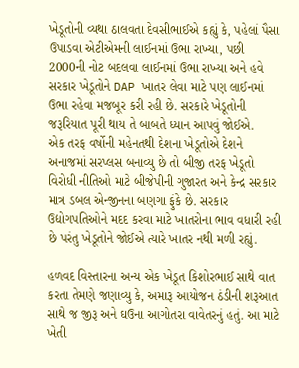ખેડૂતોની વ્યથા ઠાલવતા દેવસીભાઈએ કહ્યું કે, પહેલાં પૈસા ઉપાડવા એટીએમની લાઈનમાં ઉભા રાખ્યા, પછી 2000ની નોટ બદલવા લાઈનમાં ઉભા રાખ્યા અને હવે સરકાર ખેડૂતોને DAP ખાતર લેવા માટે પણ લાઈનમાં ઉભા રહેવા મજબૂર કરી રહી છે. સરકારે ખેડૂતોની જરૂરિયાત પૂરી થાય તે બાબતે ધ્યાન આપવું જોઈએ.
એક તરફ વર્ષોની મહેનતથી દેશના ખેડૂતોએ દેશને અનાજમાં સરપ્લસ બનાવ્યુ છે તો બીજી તરફ ખેડૂતો વિરોધી નીતિઓ માટે બીજેપીની ગુજારત અને કેન્દ્ર સરકાર માત્ર ડબલ એન્જીનના બણગા ફુંકે છે. સરકાર ઉદ્યોગપતિઓને મદદ કરવા માટે ખાતરોના ભાવ વધારી રહી છે પરંતુ ખેડૂતોને જોઈએ ત્યારે ખાતર નથી મળી રહ્યું.

હળવદ વિસ્તારના અન્ય એક ખેડૂત કિશોરભાઈ સાથે વાત કરતા તેમણે જણાવ્યુ કે, અમારૂ આયોજન ઠંડીની શરૂઆત સાથે જ જીરૂ અને ઘઉના આગોતરા વાવેતરનું હતું. આ માટે ખેતી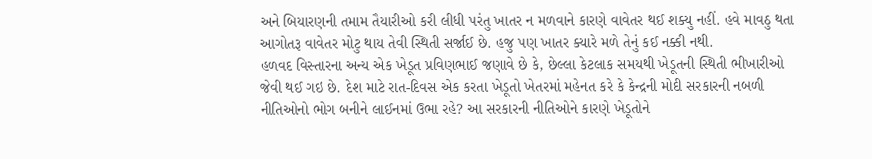અને બિયારણની તમામ તૈયારીઓ કરી લીધી પરંતુ ખાતર ન મળવાને કારણે વાવેતર થઈ શક્યુ નહીં. હવે માવઠુ થતા આગોતરૂ વાવેતર મોટુ થાય તેવી સ્થિતી સર્જાઈ છે. હજુ પણ ખાતર ક્યારે મળે તેનું કઈ નક્કી નથી.
હળવદ વિસ્તારના અન્ય એક ખેડૂત પ્રવિણભાઈ જણાવે છે કે, છેલ્લા કેટલાક સમયથી ખેડૂતની સ્થિતી ભીખારીઓ જેવી થઈ ગઇ છે. દેશ માટે રાત-દિવસ એક કરતા ખેડૂતો ખેતરમાં મહેનત કરે કે કેન્દ્રની મોદી સરકારની નબળી નીતિઓનો ભોગ બનીને લાઈનમાં ઉભા રહે? આ સરકારની નીતિઓને કારણે ખેડૂતોને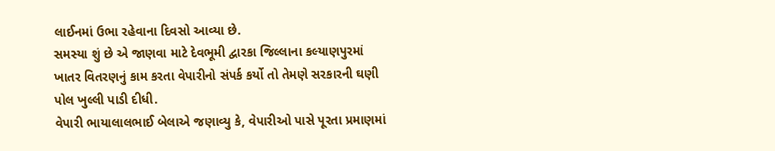લાઈનમાં ઉભા રહેવાના દિવસો આવ્યા છે.
સમસ્યા શું છે એ જાણવા માટે દેવભૂમી દ્વારકા જિલ્લાના કલ્યાણપુરમાં ખાતર વિતરણનું કામ કરતા વેપારીનો સંપર્ક કર્યો તો તેમણે સરકારની ઘણી પોલ ખુલ્લી પાડી દીધી.
વેપારી ભાયાલાલભાઈ બેલાએ જણાવ્યુ કે, વેપારીઓ પાસે પૂરતા પ્રમાણમાં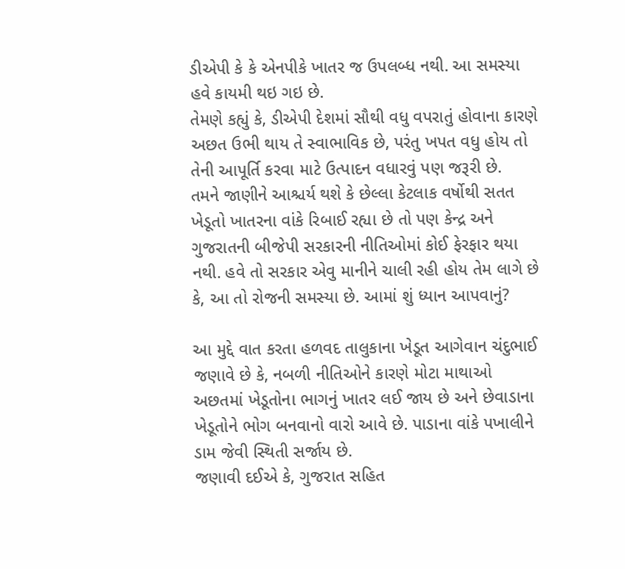ડીએપી કે કે એનપીકે ખાતર જ ઉપલબ્ધ નથી. આ સમસ્યા હવે કાયમી થઇ ગઇ છે.
તેમણે કહ્યું કે, ડીએપી દેશમાં સૌથી વધુ વપરાતું હોવાના કારણે અછત ઉભી થાય તે સ્વાભાવિક છે, પરંતુ ખપત વધુ હોય તો તેની આપૂર્તિ કરવા માટે ઉત્પાદન વધારવું પણ જરૂરી છે.
તમને જાણીને આશ્ચર્ય થશે કે છેલ્લા કેટલાક વર્ષોથી સતત ખેડૂતો ખાતરના વાંકે રિબાઈ રહ્યા છે તો પણ કેન્દ્ર અને ગુજરાતની બીજેપી સરકારની નીતિઓમાં કોઈ ફેરફાર થયા નથી. હવે તો સરકાર એવુ માનીને ચાલી રહી હોય તેમ લાગે છે કે, આ તો રોજની સમસ્યા છે. આમાં શું ધ્યાન આપવાનું?

આ મુદ્દે વાત કરતા હળવદ તાલુકાના ખેડૂત આગેવાન ચંદુભાઈ જણાવે છે કે, નબળી નીતિઓને કારણે મોટા માથાઓ અછતમાં ખેડૂતોના ભાગનું ખાતર લઈ જાય છે અને છેવાડાના ખેડૂતોને ભોગ બનવાનો વારો આવે છે. પાડાના વાંકે પખાલીને ડામ જેવી સ્થિતી સર્જાય છે.
જણાવી દઈએ કે, ગુજરાત સહિત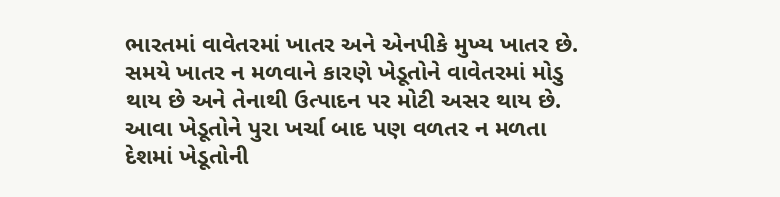ભારતમાં વાવેતરમાં ખાતર અને એનપીકે મુખ્ય ખાતર છે. સમયે ખાતર ન મળવાને કારણે ખેડૂતોને વાવેતરમાં મોડુ થાય છે અને તેનાથી ઉત્પાદન પર મોટી અસર થાય છે. આવા ખેડૂતોને પુરા ખર્ચા બાદ પણ વળતર ન મળતા દેશમાં ખેડૂતોની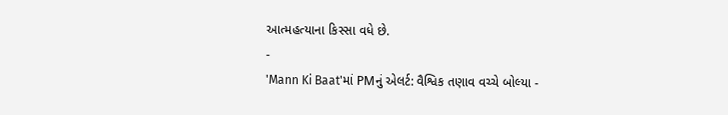આત્મહત્યાના કિસ્સા વધે છે.
-
'Mann Ki Baat'માં PMનું એલર્ટ: વૈશ્વિક તણાવ વચ્ચે બોલ્યા -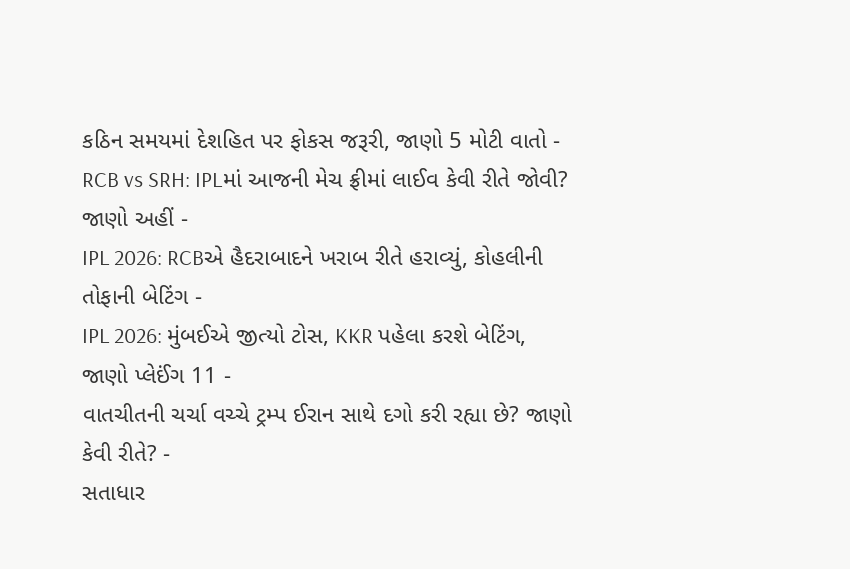કઠિન સમયમાં દેશહિત પર ફોકસ જરૂરી, જાણો 5 મોટી વાતો -
RCB vs SRH: IPLમાં આજની મેચ ફ્રીમાં લાઈવ કેવી રીતે જોવી? જાણો અહીં -
IPL 2026: RCBએ હૈદરાબાદને ખરાબ રીતે હરાવ્યું, કોહલીની તોફાની બેટિંગ -
IPL 2026: મુંબઈએ જીત્યો ટોસ, KKR પહેલા કરશે બેટિંગ, જાણો પ્લેઈંગ 11 -
વાતચીતની ચર્ચા વચ્ચે ટ્રમ્પ ઈરાન સાથે દગો કરી રહ્યા છે? જાણો કેવી રીતે? -
સતાધાર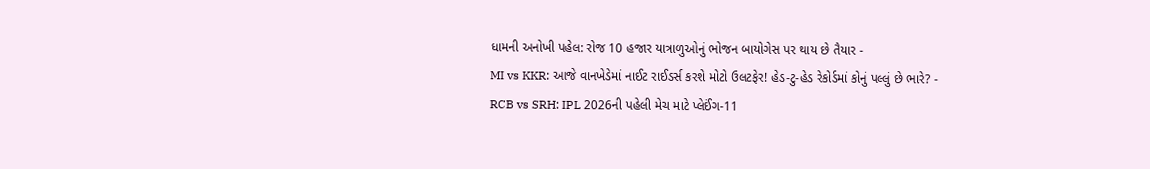ધામની અનોખી પહેલ: રોજ 10 હજાર યાત્રાળુઓનું ભોજન બાયોગેસ પર થાય છે તૈયાર -
MI vs KKR: આજે વાનખેડેમાં નાઈટ રાઈડર્સ કરશે મોટો ઉલટફેર! હેડ-ટુ-હેડ રેકોર્ડમાં કોનું પલ્લું છે ભારે? -
RCB vs SRH: IPL 2026ની પહેલી મેચ માટે પ્લેઈંગ-11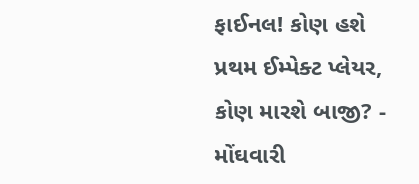ફાઈનલ! કોણ હશે પ્રથમ ઈમ્પેક્ટ પ્લેયર, કોણ મારશે બાજી? -
મોંઘવારી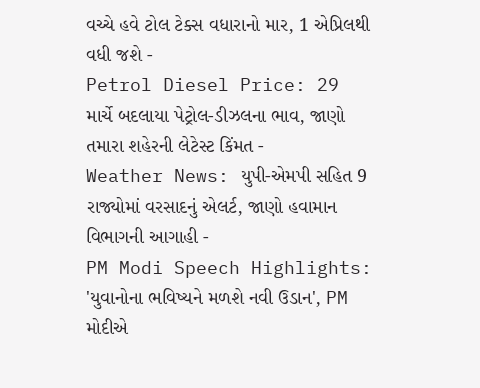વચ્ચે હવે ટોલ ટેક્સ વધારાનો માર, 1 એપ્રિલથી વધી જશે -
Petrol Diesel Price: 29 માર્ચે બદલાયા પેટ્રોલ-ડીઝલના ભાવ, જાણો તમારા શહેરની લેટેસ્ટ કિંમત -
Weather News: યુપી-એમપી સહિત 9 રાજ્યોમાં વરસાદનું એલર્ટ, જાણો હવામાન વિભાગની આગાહી -
PM Modi Speech Highlights: 'યુવાનોના ભવિષ્યને મળશે નવી ઉડાન', PM મોદીએ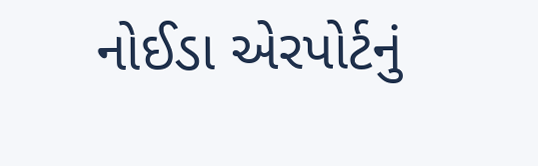નોઈડા એરપોર્ટનું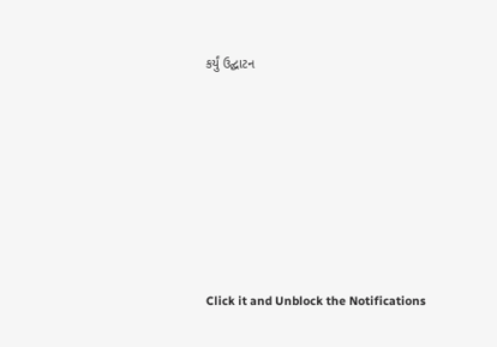કર્યું ઉદ્ઘાટન








Click it and Unblock the Notifications